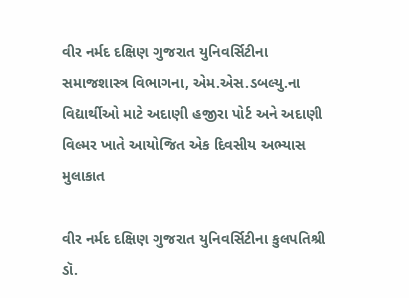વીર નર્મદ દક્ષિણ ગુજરાત યુનિવર્સિટીના સમાજશાસ્ત્ર વિભાગના, એમ.એસ.ડબલ્યુ.ના વિદ્યાર્થીઓ માટે અદાણી હજીરા પોર્ટ અને અદાણી વિલ્મર ખાતે આયોજિત એક દિવસીય અભ્યાસ મુલાકાત

વીર નર્મદ દક્ષિણ ગુજરાત યુનિવર્સિટીના કુલપતિશ્રી ડૉ.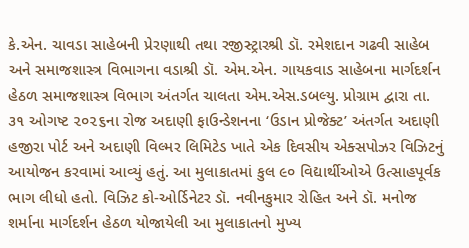કે.એન. ચાવડા સાહેબની પ્રેરણાથી તથા રજીસ્ટ્રારશ્રી ડૉ. રમેશદાન ગઢવી સાહેબ અને સમાજશાસ્ત્ર વિભાગના વડાશ્રી ડૉ. એમ.એન. ગાયકવાડ સાહેબના માર્ગદર્શન હેઠળ સમાજશાસ્ત્ર વિભાગ અંતર્ગત ચાલતા એમ.એસ.ડબલ્યુ. પ્રોગ્રામ દ્વારા તા. ૩૧ ઓગષ્ટ ૨૦૨૬ના રોજ અદાણી ફાઉન્ડેશનના ‘ઉડાન પ્રોજેક્ટ’ અંતર્ગત અદાણી હજીરા પોર્ટ અને અદાણી વિલ્મર લિમિટેડ ખાતે એક દિવસીય એક્સપોઝર વિઝિટનું આયોજન કરવામાં આવ્યું હતું. આ મુલાકાતમાં કુલ ૯૦ વિદ્યાર્થીઓએ ઉત્સાહપૂર્વક ભાગ લીધો હતો. વિઝિટ કો-ઓર્ડિનેટર ડૉ. નવીનકુમાર રોહિત અને ડૉ. મનોજ શર્માના માર્ગદર્શન હેઠળ યોજાયેલી આ મુલાકાતનો મુખ્ય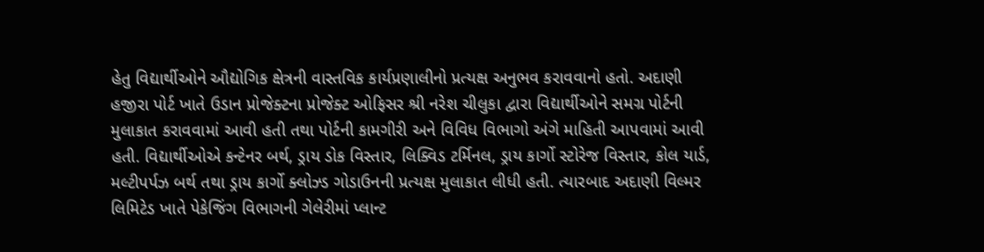હેતુ વિદ્યાર્થીઓને ઔદ્યોગિક ક્ષેત્રની વાસ્તવિક કાર્યપ્રણાલીનો પ્રત્યક્ષ અનુભવ કરાવવાનો હતો. અદાણી હજીરા પોર્ટ ખાતે ઉડાન પ્રોજેક્ટના પ્રોજેક્ટ ઓફિસર શ્રી નરેશ ચીલુકા દ્વારા વિદ્યાર્થીઓને સમગ્ર પોર્ટની મુલાકાત કરાવવામાં આવી હતી તથા પોર્ટની કામગીરી અને વિવિધ વિભાગો અંગે માહિતી આપવામાં આવી હતી. વિદ્યાર્થીઓએ કન્ટેનર બર્થ, ડ્રાય ડોક વિસ્તાર, લિક્વિડ ટર્મિનલ, ડ્રાય કાર્ગો સ્ટોરેજ વિસ્તાર, કોલ યાર્ડ, મલ્ટીપર્પઝ બર્થ તથા ડ્રાય કાર્ગો ક્લોઝ્ડ ગોડાઉનની પ્રત્યક્ષ મુલાકાત લીધી હતી. ત્યારબાદ અદાણી વિલ્મર લિમિટેડ ખાતે પેકેજિંગ વિભાગની ગેલેરીમાં પ્લાન્ટ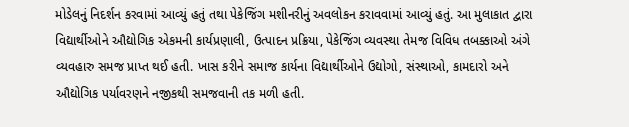મોડેલનું નિદર્શન કરવામાં આવ્યું હતું તથા પેકેજિંગ મશીનરીનું અવલોકન કરાવવામાં આવ્યું હતું. આ મુલાકાત દ્વારા વિદ્યાર્થીઓને ઔદ્યોગિક એકમની કાર્યપ્રણાલી, ઉત્પાદન પ્રક્રિયા, પેકેજિંગ વ્યવસ્થા તેમજ વિવિધ તબક્કાઓ અંગે વ્યવહારુ સમજ પ્રાપ્ત થઈ હતી. ખાસ કરીને સમાજ કાર્યના વિદ્યાર્થીઓને ઉદ્યોગો, સંસ્થાઓ, કામદારો અને ઔદ્યોગિક પર્યાવરણને નજીકથી સમજવાની તક મળી હતી.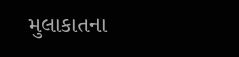મુલાકાતના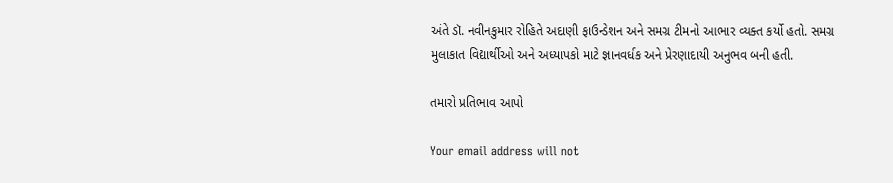અંતે ડૉ. નવીનકુમાર રોહિતે અદાણી ફાઉન્ડેશન અને સમગ્ર ટીમનો આભાર વ્યક્ત કર્યો હતો. સમગ્ર મુલાકાત વિદ્યાર્થીઓ અને અધ્યાપકો માટે જ્ઞાનવર્ધક અને પ્રેરણાદાયી અનુભવ બની હતી.

તમારો પ્રતિભાવ આપો

Your email address will not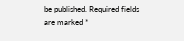be published. Required fields are marked *